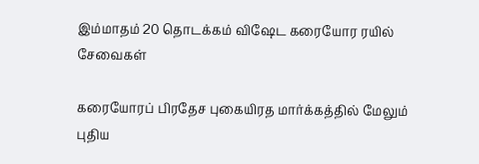இம்மாதம் 20 தொடக்கம் விஷேட கரையோர ரயில் சேவைகள்

கரையோரப் பிரதேச புகையிரத மார்க்கத்தில் மேலும் புதிய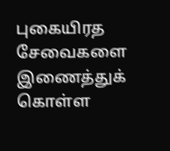புகையிரத சேவைகளை இணைத்துக் கொள்ள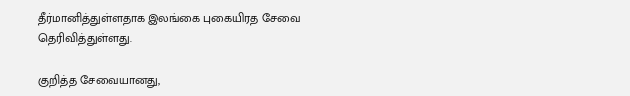தீர்மானித்துள்ளதாக இலங்கை புகையிரத சேவை தெரிவித்துள்ளது.

குறித்த சேவையானது,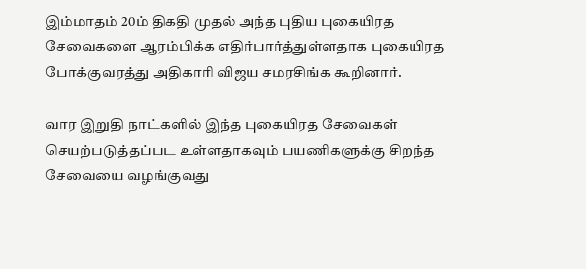இம்மாதம் 20ம் திகதி முதல் அந்த புதிய புகையிரத சேவைகளை ஆரம்பிக்க எதிர்பார்த்துள்ளதாக புகையிரத போக்குவரத்து அதிகாரி விஜய சமரசிங்க கூறினார்.

வார இறுதி நாட்களில் இந்த புகையிரத சேவைகள் செயற்படுத்தப்பட உள்ளதாகவும் பயணிகளுக்கு சிறந்த சேவையை வழங்குவது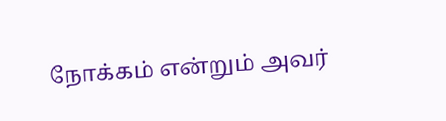நோக்கம் என்றும் அவர்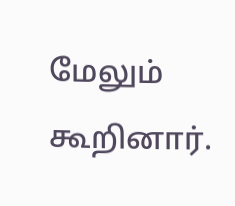மேலும் கூறினார்.